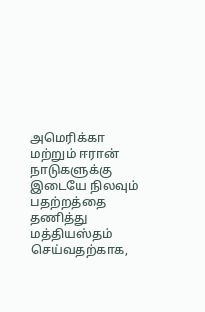அமெரிக்கா மற்றும் ஈரான் நாடுகளுக்கு இடையே நிலவும் பதற்றத்தை தணித்து மத்தியஸ்தம் செய்வதற்காக,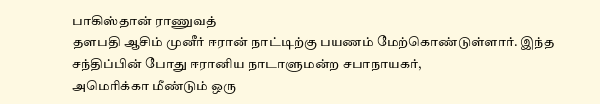பாகிஸ்தான் ராணுவத்
தளபதி ஆசிம் முனீர் ஈரான் நாட்டிற்கு பயணம் மேற்கொண்டுள்ளார். இந்த சந்திப்பின் போது ஈரானிய நாடாளுமன்ற சபாநாயகர்,
அமெரிக்கா மீண்டும் ஒரு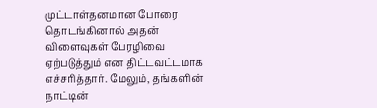முட்டாள்தனமான போரை தொடங்கினால் அதன் விளைவுகள் பேரழிவை ஏற்படுத்தும் என திட்டவட்டமாக எச்சரித்தார். மேலும், தங்களின் நாட்டின்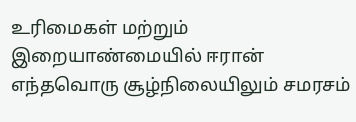உரிமைகள் மற்றும் இறையாண்மையில் ஈரான் எந்தவொரு சூழ்நிலையிலும் சமரசம்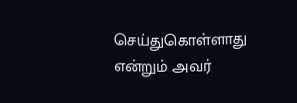செய்துகொள்ளாது என்றும் அவர்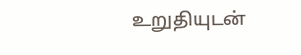உறுதியுடன்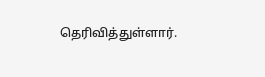தெரிவித்துள்ளார்.